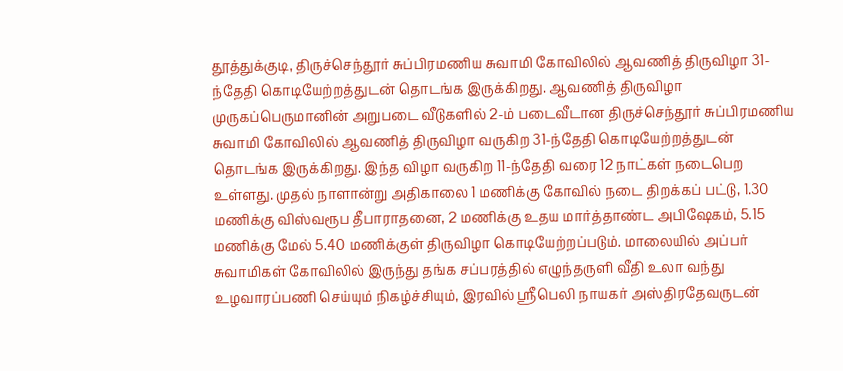தூத்துக்குடி, திருச்செந்தூர் சுப்பிரமணிய சுவாமி கோவிலில் ஆவணித் திருவிழா 31-ந்தேதி கொடியேற்றத்துடன் தொடங்க இருக்கிறது. ஆவணித் திருவிழா முருகப்பெருமானின் அறுபடை வீடுகளில் 2-ம் படைவீடான திருச்செந்தூர் சுப்பிரமணிய சுவாமி கோவிலில் ஆவணித் திருவிழா வருகிற 31-ந்தேதி கொடியேற்றத்துடன் தொடங்க இருக்கிறது. இந்த விழா வருகிற 11-ந்தேதி வரை 12 நாட்கள் நடைபெற உள்ளது. முதல் நாளான்று அதிகாலை 1 மணிக்கு கோவில் நடை திறக்கப் பட்டு, 1.30 மணிக்கு விஸ்வரூப தீபாராதனை, 2 மணிக்கு உதய மார்த்தாண்ட அபிஷேகம், 5.15 மணிக்கு மேல் 5.40 மணிக்குள் திருவிழா கொடியேற்றப்படும். மாலையில் அப்பர் சுவாமிகள் கோவிலில் இருந்து தங்க சப்பரத்தில் எழுந்தருளி வீதி உலா வந்து உழவாரப்பணி செய்யும் நிகழ்ச்சியும், இரவில் ஸ்ரீபெலி நாயகர் அஸ்திரதேவருடன்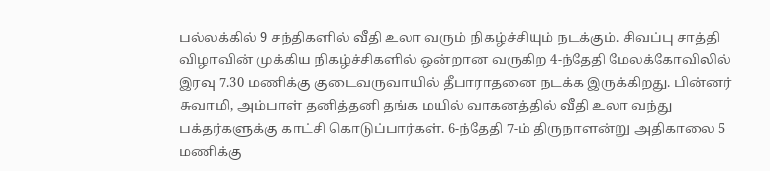பல்லக்கில் 9 சந்திகளில் வீதி உலா வரும் நிகழ்ச்சியும் நடக்கும். சிவப்பு சாத்தி விழாவின் முக்கிய நிகழ்ச்சிகளில் ஒன்றான வருகிற 4-ந்தேதி மேலக்கோவிலில் இரவு 7.30 மணிக்கு குடைவருவாயில் தீபாராதனை நடக்க இருக்கிறது. பின்னர் சுவாமி, அம்பாள் தனித்தனி தங்க மயில் வாகனத்தில் வீதி உலா வந்து பக்தர்களுக்கு காட்சி கொடுப்பார்கள். 6-ந்தேதி 7-ம் திருநாளன்று அதிகாலை 5 மணிக்கு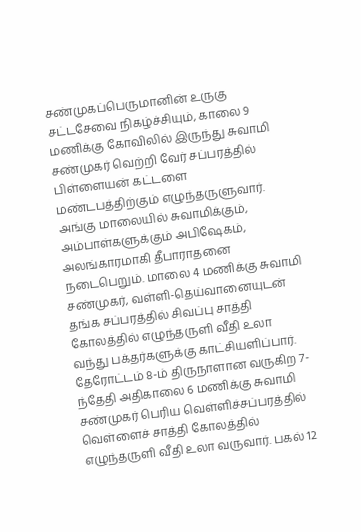சண்முகப்பெருமானின் உருகு சட்டசேவை நிகழ்ச்சியும், காலை 9 மணிக்கு கோவிலில் இருந்து சுவாமி சண்முகர் வெற்றி வேர் சப்பரத்தில் பிள்ளையன் கட்டளை மண்டபத்திற்கும் எழுந்தருளுவார். அங்கு மாலையில் சுவாமிக்கும், அம்பாள்களுக்கும் அபிஷேகம், அலங்காரமாகி தீபாராதனை நடைபெறும். மாலை 4 மணிக்கு சுவாமி சண்முகர், வள்ளி-தெய்வானையுடன் தங்க சப்பரத்தில் சிவப்பு சாத்தி கோலத்தில் எழுந்தருளி வீதி உலா வந்து பக்தர்களுக்கு காட்சியளிப்பார். தேரோட்டம் 8-ம் திருநாளான வருகிற 7-ந்தேதி அதிகாலை 6 மணிக்கு சுவாமி சண்முகர் பெரிய வெள்ளிச்சப்பரத்தில் வெள்ளைச் சாத்தி கோலத்தில் எழுந்தருளி வீதி உலா வருவார். பகல் 12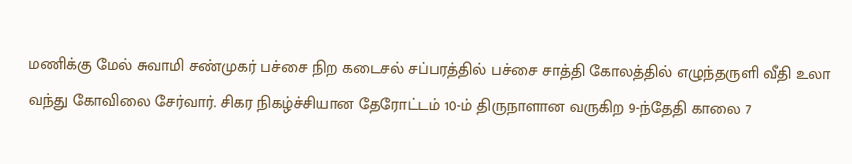மணிக்கு மேல் சுவாமி சண்முகர் பச்சை நிற கடைசல் சப்பரத்தில் பச்சை சாத்தி கோலத்தில் எழுந்தருளி வீதி உலா வந்து கோவிலை சேர்வார். சிகர நிகழ்ச்சியான தேரோட்டம் 10-ம் திருநாளான வருகிற 9-ந்தேதி காலை 7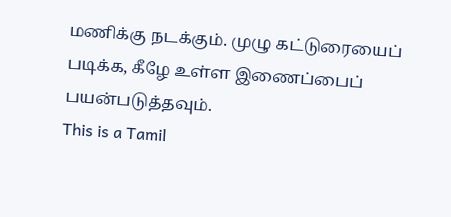மணிக்கு நடக்கும். முழு கட்டுரையைப் படிக்க, கீழே உள்ள இணைப்பைப் பயன்படுத்தவும்.
This is a Tamil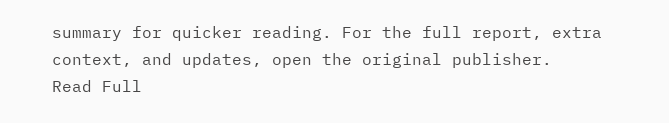summary for quicker reading. For the full report, extra context, and updates, open the original publisher.
Read Full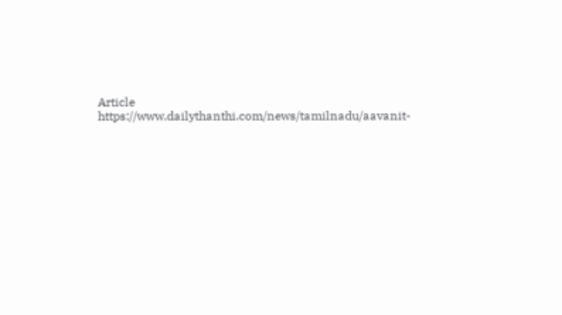Article
https://www.dailythanthi.com/news/tamilnadu/aavanit-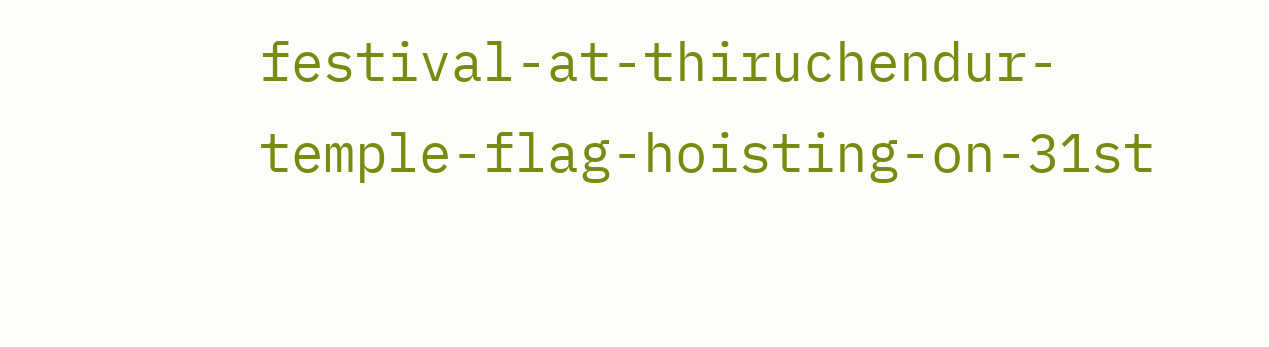festival-at-thiruchendur-temple-flag-hoisting-on-31st